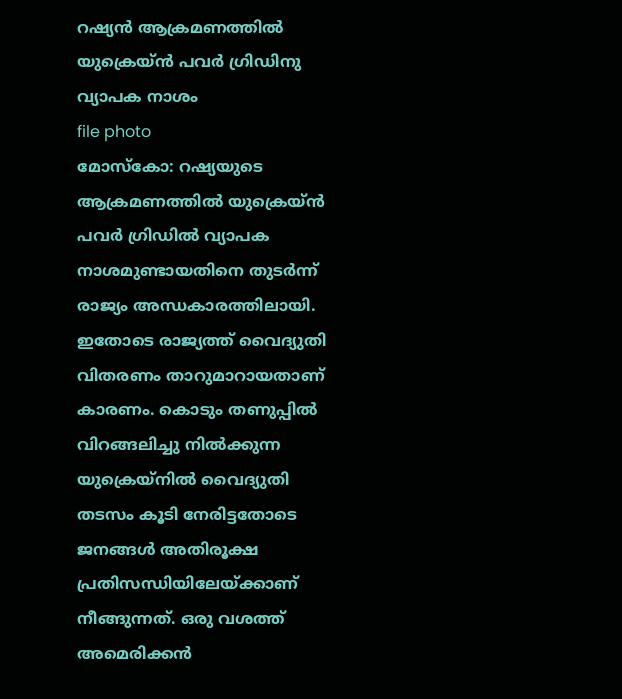റഷ്യൻ ആക്രമണത്തിൽ യുക്രെയ്ൻ പവർ ഗ്രിഡിനു വ്യാപക നാശം
file photo
മോസ്കോ: റഷ്യയുടെ ആക്രമണത്തിൽ യുക്രെയ്ൻ പവർ ഗ്രിഡിൽ വ്യാപക നാശമുണ്ടായതിനെ തുടർന്ന് രാജ്യം അന്ധകാരത്തിലായി. ഇതോടെ രാജ്യത്ത് വൈദ്യുതി വിതരണം താറുമാറായതാണ് കാരണം. കൊടും തണുപ്പിൽ വിറങ്ങലിച്ചു നിൽക്കുന്ന യുക്രെയ്നിൽ വൈദ്യുതി തടസം കൂടി നേരിട്ടതോടെ ജനങ്ങൾ അതിരൂക്ഷ പ്രതിസന്ധിയിലേയ്ക്കാണ് നീങ്ങുന്നത്. ഒരു വശത്ത് അമെരിക്കൻ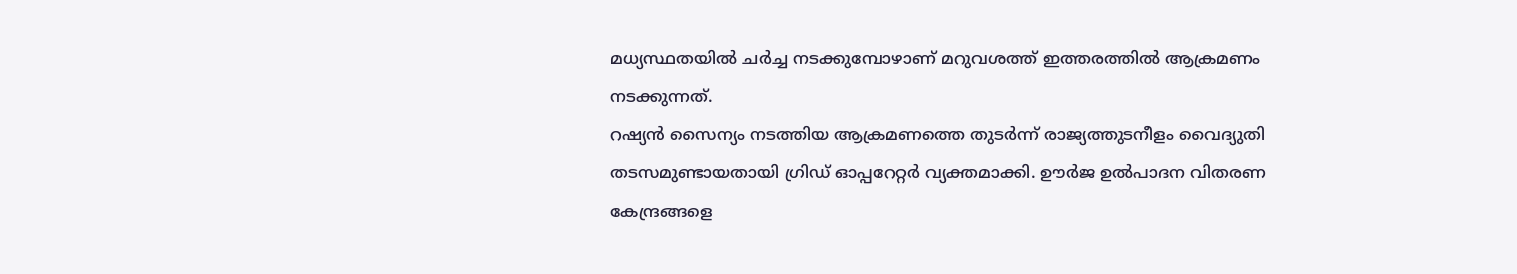മധ്യസ്ഥതയിൽ ചർച്ച നടക്കുമ്പോഴാണ് മറുവശത്ത് ഇത്തരത്തിൽ ആക്രമണം നടക്കുന്നത്.
റഷ്യൻ സൈന്യം നടത്തിയ ആക്രമണത്തെ തുടർന്ന് രാജ്യത്തുടനീളം വൈദ്യുതി തടസമുണ്ടായതായി ഗ്രിഡ് ഓപ്പറേറ്റർ വ്യക്തമാക്കി. ഊർജ ഉൽപാദന വിതരണ കേന്ദ്രങ്ങളെ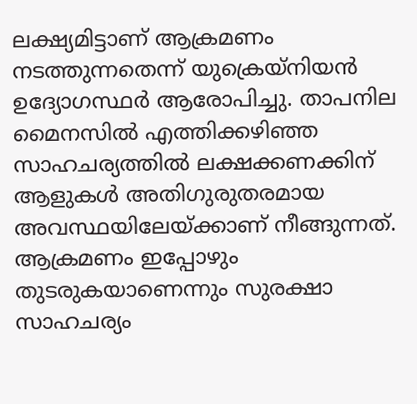ലക്ഷ്യമിട്ടാണ് ആക്രമണം നടത്തുന്നതെന്ന് യുക്രെയ്നിയൻ ഉദ്യോഗസ്ഥർ ആരോപിച്ചു. താപനില മൈനസിൽ എത്തിക്കഴിഞ്ഞ സാഹചര്യത്തിൽ ലക്ഷക്കണക്കിന് ആളുകൾ അതിഗുരുതരമായ അവസ്ഥയിലേയ്ക്കാണ് നീങ്ങുന്നത്. ആക്രമണം ഇപ്പോഴും തുടരുകയാണെന്നും സുരക്ഷാ സാഹചര്യം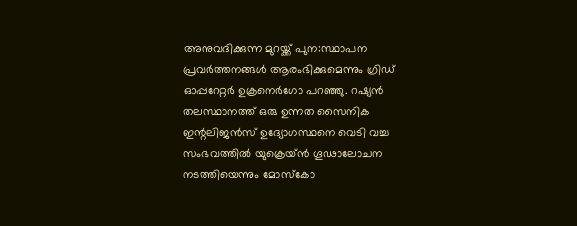അനുവദിക്കുന്ന മുറയ്ക്ക് പുന:സ്ഥാപന പ്രവർത്തനങ്ങൾ ആരംഭിക്കുമെന്നും ഗ്രിഡ് ഓപ്പറേറ്റർ ഉക്രനെർഗോ പറഞ്ഞു. റഷ്യൻ തലസ്ഥാനത്ത് ഒരു ഉന്നത സൈനിക ഇന്റലിജൻസ് ഉദ്യോഗസ്ഥനെ വെടി വച്ച സംഭവത്തിൽ യുക്രെയ്ൻ ഗൂഢാലോചന നടത്തിയെന്നും മോസ്കോ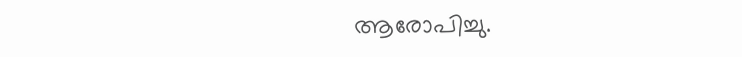ആരോപിച്ചു.